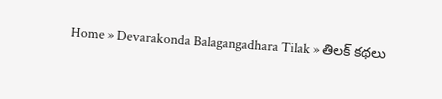Home » Devarakonda Balagangadhara Tilak » తిలక్ కథలు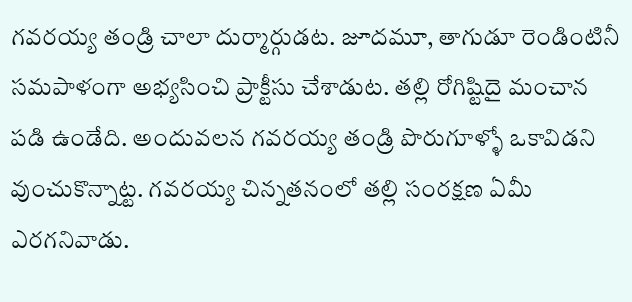గవరయ్య తండ్రి చాలా దుర్మార్గుడట. జూదమూ, తాగుడూ రెండింటినీ సమపాళంగా అభ్యసించి ప్రాక్టీసు చేశాడుట. తల్లి రోగిష్టిదై మంచాన పడి ఉండేది. అందువలన గవరయ్య తండ్రి పొరుగూళ్ళో ఒకావిడని వుంచుకొన్నాట్ట. గవరయ్య చిన్నతనంలో తల్లి సంరక్షణ ఏమీ ఎరగనివాడు.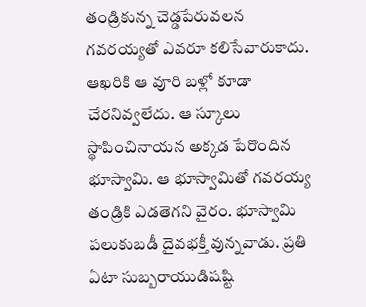తండ్రికున్న చెడ్డపేరువలన గవరయ్యతో ఎవరూ కలిసేవారుకాదు. ఆఖరికి ఆ వూరి బళ్లో కూడా చేరనివ్వలేదు. ఆ స్కూలు స్థాపించినాయన అక్కడ పేరొందిన భూస్వామి. ఆ భూస్వామితో గవరయ్య తండ్రికి ఎడతెగని వైరం. భూస్వామి పలుకుబడీ దైవభక్తీ వున్నవాడు. ప్రతి ఏటా సుబ్బరాయుడిషష్టి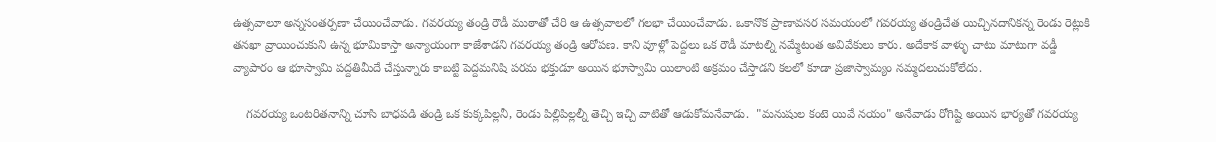ఉత్సవాలూ అన్నసంతర్పణా చేయించేవాడు. గవరయ్య తండ్రి రౌడీ ముఠాతో చేరి ఆ ఉత్సవాలలో గలభా చేయించేవాడు. ఒకానొక ప్రాణావసర సమయంలో గవరయ్య తండ్రిచేత యిచ్చినదానికన్న రెండు రెట్లుకి తనఖా వ్రాయించుకుని ఉన్న భూమికాస్తా అన్యాయంగా కాజేశాడని గవరయ్య తండ్రి ఆరోపణ. కాని వూళ్లో పెద్దలు ఒక రౌడీ మాటల్ని నమ్మేటంత అవివేకులు కారు. అదేకాక వాళ్ళు చాటు మాటుగా వడ్డీ వ్యాపారం ఆ భూస్వామి పద్దతిమీదే చేస్తున్నారు కాబట్టి పెద్దమనిషి పరమ భక్తుడూ అయిన భూస్వామి యిలాంటి అక్రమం చేస్తాడని కలలో కూడా ప్రజాస్వామ్యం నమ్మదలుచుకోలేదు.

    గవరయ్య ఒంటరితనాన్ని చూసి బాధపడి తండ్రి ఒక కుక్కపిల్లనీ, రెండు పిల్లిపిల్లల్నీ తెచ్చి ఇచ్చి వాటితో ఆడుకోమనేవాడు.  "మనుషుల కంటె యివే నయం" అనేవాడు రోగిష్టి అయిన భార్యతో గవరయ్య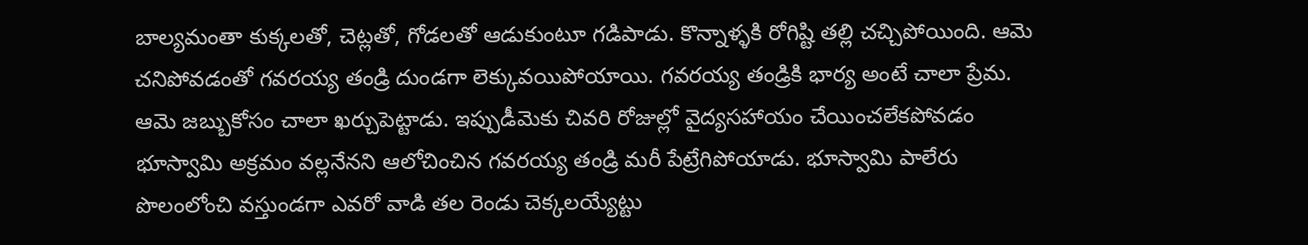బాల్యమంతా కుక్కలతో, చెట్లతో, గోడలతో ఆడుకుంటూ గడిపాడు. కొన్నాళ్ళకి రోగిష్టి తల్లి చచ్చిపోయింది. ఆమె చనిపోవడంతో గవరయ్య తండ్రి దుండగా లెక్కువయిపోయాయి. గవరయ్య తండ్రికి భార్య అంటే చాలా ప్రేమ. ఆమె జబ్బుకోసం చాలా ఖర్చుపెట్టాడు. ఇప్పుడీమెకు చివరి రోజుల్లో వైద్యసహాయం చేయించలేకపోవడం భూస్వామి అక్రమం వల్లనేనని ఆలోచించిన గవరయ్య తండ్రి మరీ పేట్రేగిపోయాడు. భూస్వామి పాలేరు పొలంలోంచి వస్తుండగా ఎవరో వాడి తల రెండు చెక్కలయ్యేట్టు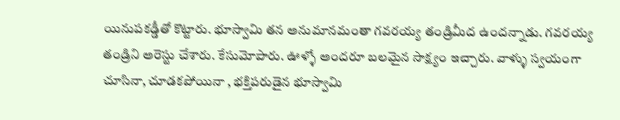యినుపకడ్డీతో కొట్టారు. భూస్వామి తన అనుమానమంతా గవరయ్య తండ్రిమీద ఉందన్నాడు. గవరయ్య తండ్రిని అరెస్టు చేశారు. కేసుమోపారు. ఊళ్ళో అందరూ బలమైన సాక్ష్యం ఇచ్చారు. వాళ్ళు స్వయంగా చూసినా, చూడకపోయినా , భక్తిపరుడైన భూస్వామి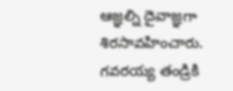ఆజ్ఞల్ని దైవాజ్ఞగా శిరసావహించారు. గవరయ్య తండ్రికి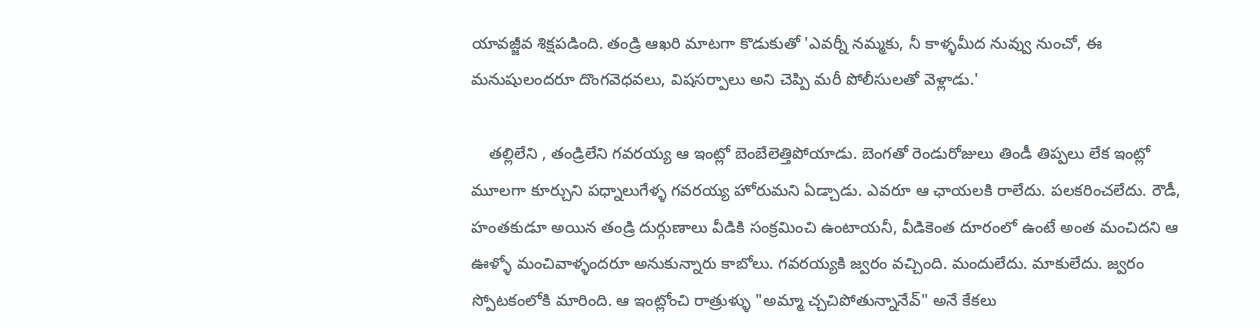యావజ్జీవ శిక్షపడింది. తండ్రి ఆఖరి మాటగా కొడుకుతో 'ఎవర్నీ నమ్మకు, నీ కాళ్ళమీద నువ్వు నుంచో, ఈ మనుషులందరూ దొంగవెధవలు, విషసర్పాలు అని చెప్పి మరీ పోలీసులతో వెళ్లాడు.'

    తల్లిలేని , తండ్రిలేని గవరయ్య ఆ ఇంట్లో బెంబేలెత్తిపోయాడు. బెంగతో రెండురోజులు తిండీ తిప్పలు లేక ఇంట్లో మూలగా కూర్చుని పధ్నాలుగేళ్ళ గవరయ్య హోరుమని ఏడ్చాడు. ఎవరూ ఆ ఛాయలకి రాలేదు. పలకరించలేదు. రౌడీ, హంతకుడూ అయిన తండ్రి దుర్గుణాలు వీడికి సంక్రమించి ఉంటాయనీ, వీడికెంత దూరంలో ఉంటే అంత మంచిదని ఆ ఊళ్ళో మంచివాళ్ళందరూ అనుకున్నారు కాబోలు. గవరయ్యకి జ్వరం వచ్చింది. మందులేదు. మాకులేదు. జ్వరం స్పోటకంలోకి మారింది. ఆ ఇంట్లోంచి రాత్రుళ్ళు "అమ్మా చ్చచిపోతున్నానేవ్" అనే కేకలు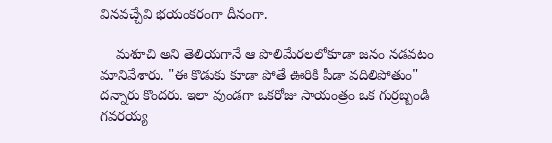వినవచ్చేవి భయంకరంగా దీనంగా.

    మశూచి అని తెలియగానే ఆ పొలిమేరలలోకూడా జనం నడవటం మానివేశారు. "ఈ కొడుకు కూడా పోతే ఊరికి పీడా వదిలిపోతుం" దన్నారు కొందరు. ఇలా వుండగా ఒకరోజు సాయంత్రం ఒక గుర్రబ్బండి గవరయ్య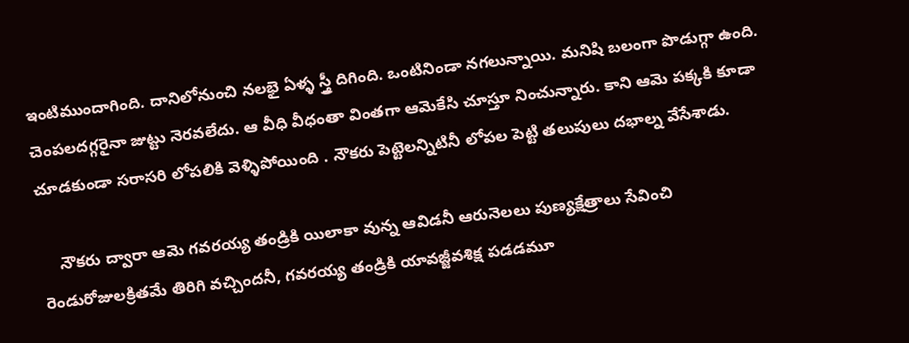ఇంటిముందాగింది. దానిలోనుంచి నలభై ఏళ్ళ స్త్రీ దిగింది. ఒంటినిండా నగలున్నాయి. మనిషి బలంగా పొడుగ్గా ఉంది. చెంపలదగ్గరైనా జుట్టు నెరవలేదు. ఆ వీధి వీధంతా వింతగా ఆమెకేసి చూస్తూ నించున్నారు. కాని ఆమె పక్కకి కూడా చూడకుండా సరాసరి లోపలికి వెళ్ళిపోయింది . నౌకరు పెట్టెలన్నిటినీ లోపల పెట్టి తలుపులు దభాల్న వేసేశాడు.

    నౌకరు ద్వారా ఆమె గవరయ్య తండ్రికి యిలాకా వున్న ఆవిడనీ ఆరునెలలు పుణ్యక్షేత్రాలు సేవించి రెండురోజులక్రితమే తిరిగి వచ్చిందనీ, గవరయ్య తండ్రికి యావజ్జీవశిక్ష పడడమూ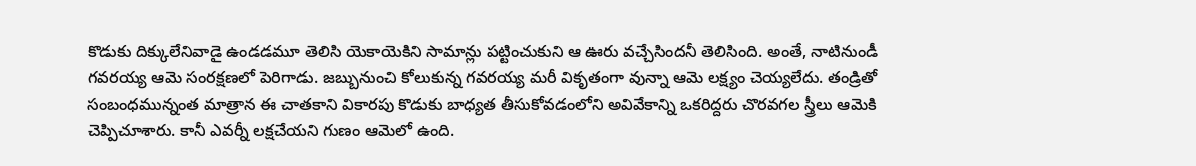కొడుకు దిక్కులేనివాడై ఉండడమూ తెలిసి యెకాయెకిని సామాన్లు పట్టించుకుని ఆ ఊరు వచ్చేసిందనీ తెలిసింది. అంతే, నాటినుండీ గవరయ్య ఆమె సంరక్షణలో పెరిగాడు. జబ్బునుంచి కోలుకున్న గవరయ్య మరీ వికృతంగా వున్నా ఆమె లక్ష్యం చెయ్యలేదు. తండ్రితో సంబంధమున్నంత మాత్రాన ఈ చాతకాని వికారపు కొడుకు బాధ్యత తీసుకోవడంలోని అవివేకాన్ని ఒకరిద్దరు చొరవగల స్త్రీలు ఆమెకి చెప్పిచూశారు. కానీ ఎవర్నీ లక్షచేయని గుణం ఆమెలో ఉంది.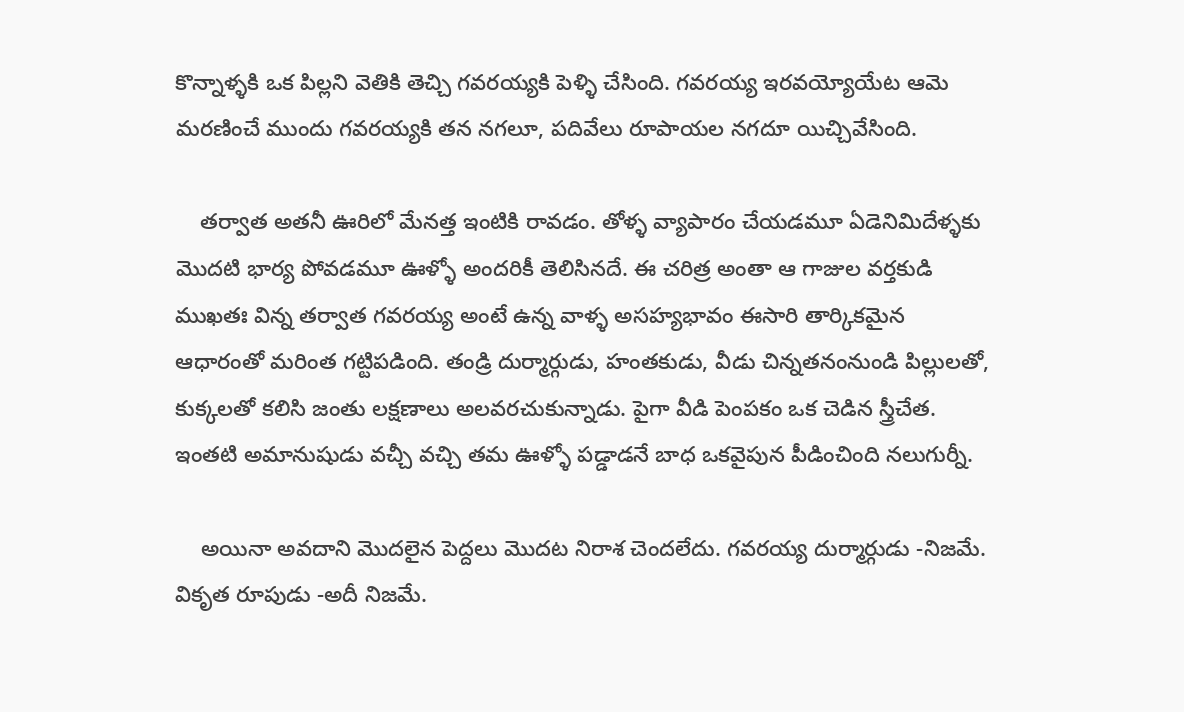కొన్నాళ్ళకి ఒక పిల్లని వెతికి తెచ్చి గవరయ్యకి పెళ్ళి చేసింది. గవరయ్య ఇరవయ్యోయేట ఆమె మరణించే ముందు గవరయ్యకి తన నగలూ, పదివేలు రూపాయల నగదూ యిచ్చివేసింది.

    తర్వాత అతనీ ఊరిలో మేనత్త ఇంటికి రావడం. తోళ్ళ వ్యాపారం చేయడమూ ఏడెనిమిదేళ్ళకు మొదటి భార్య పోవడమూ ఊళ్ళో అందరికీ తెలిసినదే. ఈ చరిత్ర అంతా ఆ గాజుల వర్తకుడి ముఖతః విన్న తర్వాత గవరయ్య అంటే ఉన్న వాళ్ళ అసహ్యభావం ఈసారి తార్కికమైన ఆధారంతో మరింత గట్టిపడింది. తండ్రి దుర్మార్గుడు, హంతకుడు, వీడు చిన్నతనంనుండి పిల్లులతో, కుక్కలతో కలిసి జంతు లక్షణాలు అలవరచుకున్నాడు. పైగా వీడి పెంపకం ఒక చెడిన స్త్రీచేత. ఇంతటి అమానుషుడు వచ్చీ వచ్చి తమ ఊళ్ళో పడ్డాడనే బాధ ఒకవైపున పీడించింది నలుగుర్నీ.

    అయినా అవదాని మొదలైన పెద్దలు మొదట నిరాశ చెందలేదు. గవరయ్య దుర్మార్గుడు -నిజమే. వికృత రూపుడు -అదీ నిజమే.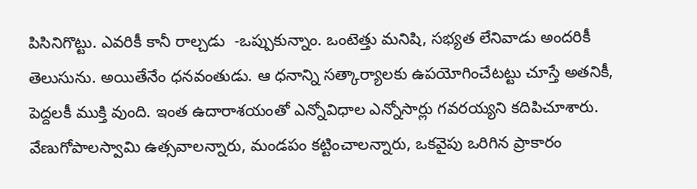పిసినిగొట్టు. ఎవరికీ కానీ రాల్చడు  -ఒప్పుకున్నాం. ఒంటెత్తు మనిషి, సభ్యత లేనివాడు అందరికీ తెలుసును. అయితేనేం ధనవంతుడు. ఆ ధనాన్ని సత్కార్యాలకు ఉపయోగించేటట్టు చూస్తే అతనికీ, పెద్దలకీ ముక్తి వుంది. ఇంత ఉదారాశయంతో ఎన్నోవిధాల ఎన్నోసార్లు గవరయ్యని కదిపిచూశారు. వేణుగోపాలస్వామి ఉత్సవాలన్నారు, మండపం కట్టించాలన్నారు, ఒకవైపు ఒరిగిన ప్రాకారం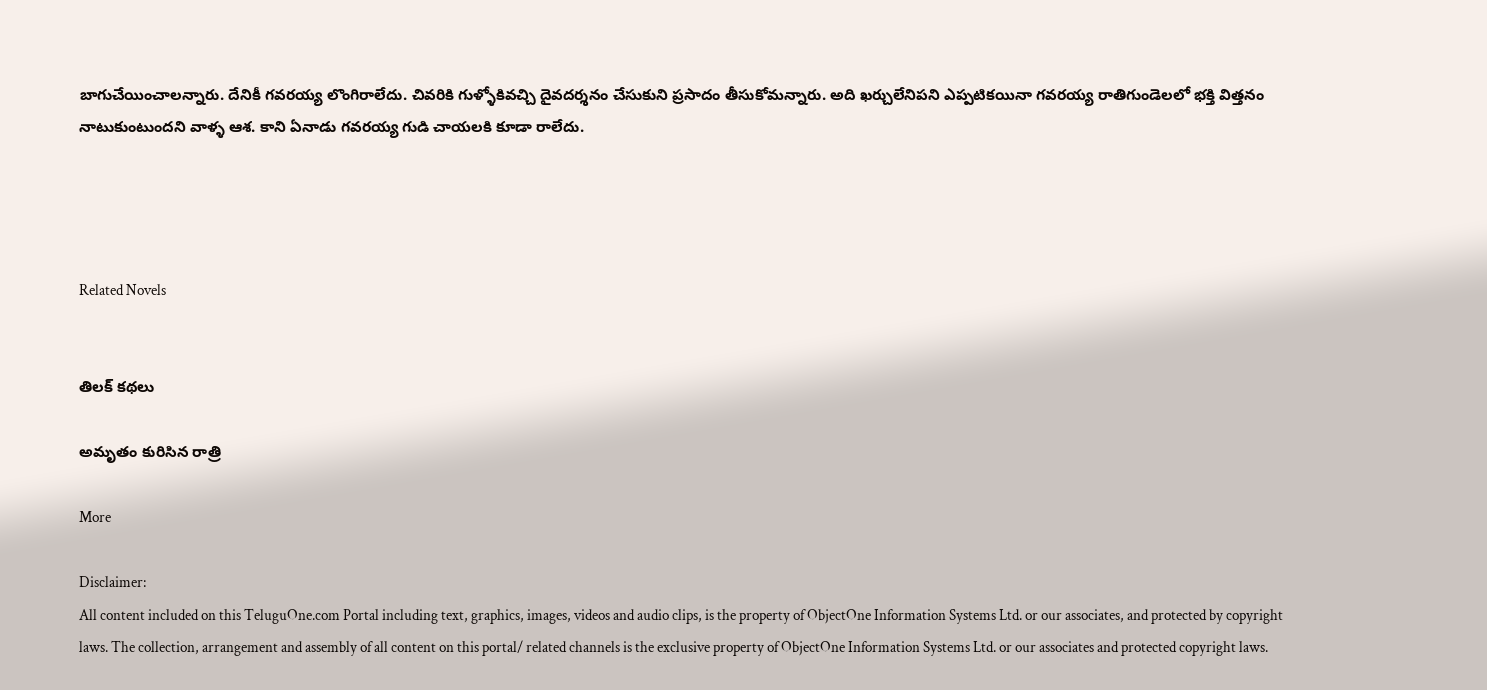బాగుచేయించాలన్నారు. దేనికీ గవరయ్య లొంగిరాలేదు. చివరికి గుళ్ళోకివచ్చి దైవదర్శనం చేసుకుని ప్రసాదం తీసుకోమన్నారు. అది ఖర్చులేనిపని ఎప్పటికయినా గవరయ్య రాతిగుండెలలో భక్తి విత్తనం నాటుకుంటుందని వాళ్ళ ఆశ. కాని ఏనాడు గవరయ్య గుడి చాయలకి కూడా రాలేదు.




Related Novels


తిలక్ కథలు

అమృతం కురిసిన రాత్రి

More

Disclaimer:
All content included on this TeluguOne.com Portal including text, graphics, images, videos and audio clips, is the property of ObjectOne Information Systems Ltd. or our associates, and protected by copyright laws. The collection, arrangement and assembly of all content on this portal/ related channels is the exclusive property of ObjectOne Information Systems Ltd. or our associates and protected copyright laws.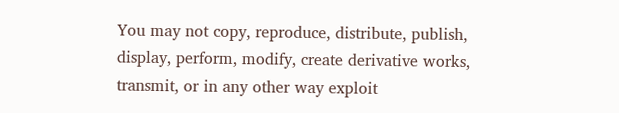You may not copy, reproduce, distribute, publish, display, perform, modify, create derivative works, transmit, or in any other way exploit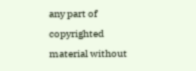any part of copyrighted material without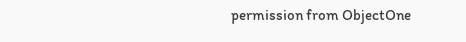permission from ObjectOne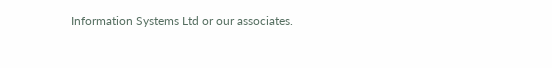Information Systems Ltd or our associates.